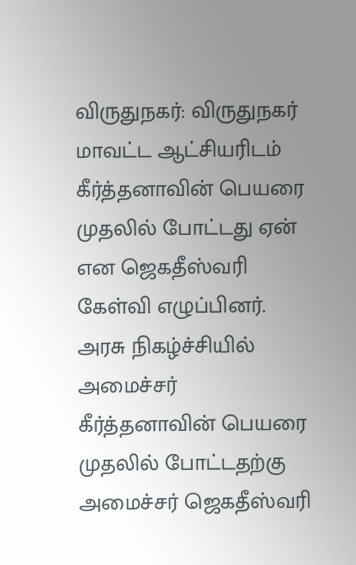விருதுநகர்: விருதுநகர் மாவட்ட ஆட்சியரிடம் கீர்த்தனாவின் பெயரை முதலில் போட்டது ஏன் என ஜெகதீஸ்வரி கேள்வி எழுப்பினர். அரசு நிகழ்ச்சியில் அமைச்சர் கீர்த்தனாவின் பெயரை முதலில் போட்டதற்கு அமைச்சர் ஜெகதீஸ்வரி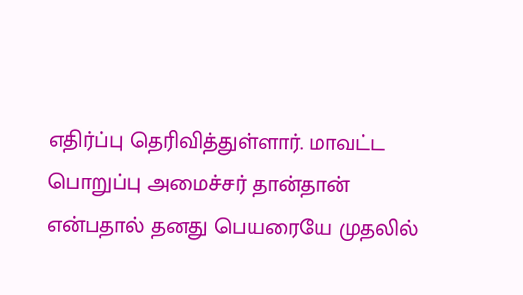எதிர்ப்பு தெரிவித்துள்ளார். மாவட்ட பொறுப்பு அமைச்சர் தான்தான் என்பதால் தனது பெயரையே முதலில்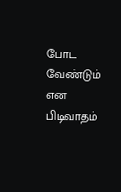போட வேண்டும் என பிடிவாதம்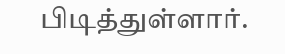பிடித்துள்ளார்.